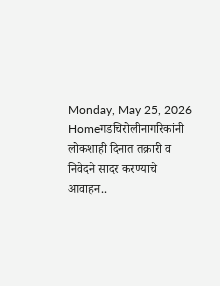Monday, May 25, 2026
Homeगडचिरोलीनागरिकांनी लोकशाही दिनात तक्रारी व निवेदने सादर करण्याचे आवाहन..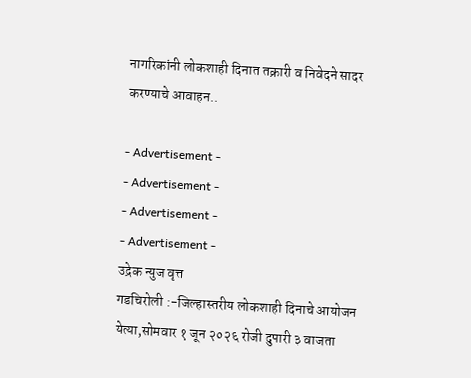नागरिकांनी लोकशाही दिनात तक्रारी व निवेदने सादर करण्याचे आवाहन..

- Advertisement -
- Advertisement -
- Advertisement -
- Advertisement -
उद्रेक न्युज वृत्त
गडचिरोली :-जिल्हास्तरीय लोकशाही दिनाचे आयोजन  येत्या,सोमवार १ जून २०२६ रोजी दुपारी ३ वाजता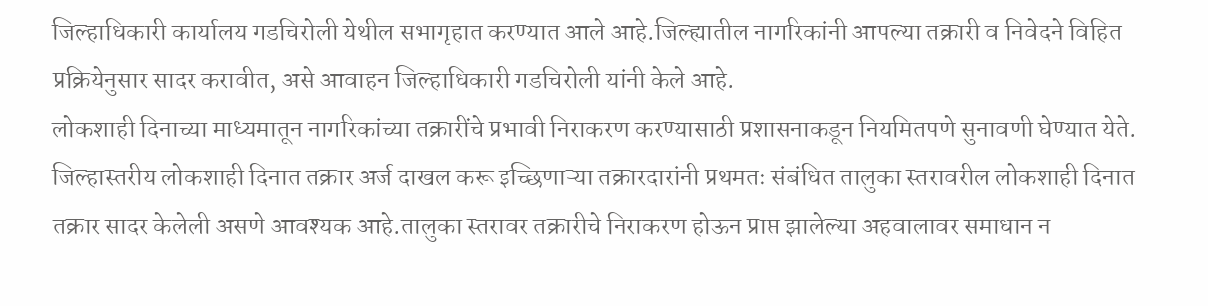जिल्हाधिकारी कार्यालय गडचिरोली येथील सभागृहात करण्यात आले आहे.जिल्ह्यातील नागरिकांनी आपल्या तक्रारी व निवेदने विहित प्रक्रियेनुसार सादर करावीत, असे आवाहन जिल्हाधिकारी गडचिरोली यांनी केले आहे.
लोकशाही दिनाच्या माध्यमातून नागरिकांच्या तक्रारींचे प्रभावी निराकरण करण्यासाठी प्रशासनाकडून नियमितपणे सुनावणी घेण्यात येते. जिल्हास्तरीय लोकशाही दिनात तक्रार अर्ज दाखल करू इच्छिणाऱ्या तक्रारदारांनी प्रथमतः संबंधित तालुका स्तरावरील लोकशाही दिनात तक्रार सादर केलेली असणे आवश्यक आहे.तालुका स्तरावर तक्रारीचे निराकरण होऊन प्राप्त झालेल्या अहवालावर समाधान न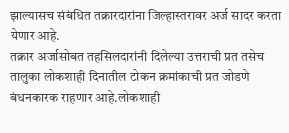झाल्यासच संबंधित तक्रारदारांना जिल्हास्तरावर अर्ज सादर करता येणार आहे.
तक्रार अर्जासोबत तहसिलदारांनी दिलेल्या उत्तराची प्रत तसेच तालुका लोकशाही दिनातील टोकन क्रमांकाची प्रत जोडणे बंधनकारक राहणार आहे.लोकशाही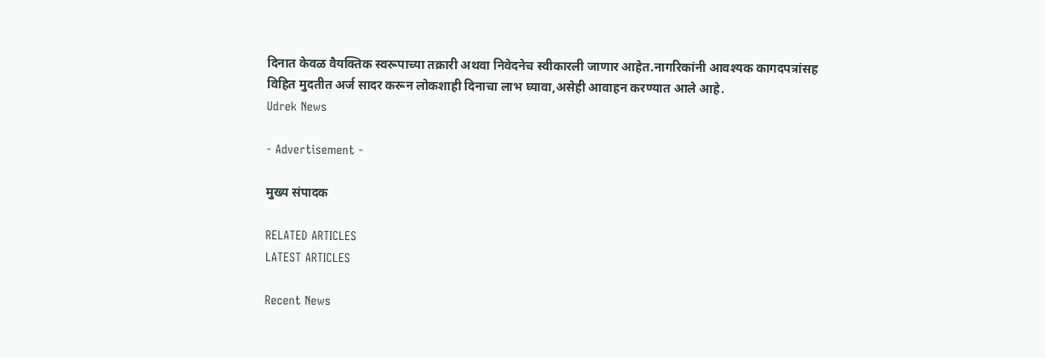दिनात केवळ वैयक्तिक स्वरूपाच्या तक्रारी अथवा निवेदनेच स्वीकारली जाणार आहेत.नागरिकांनी आवश्यक कागदपत्रांसह विहित मुदतीत अर्ज सादर करून लोकशाही दिनाचा लाभ घ्यावा,असेही आवाहन करण्यात आले आहे.
Udrek News

- Advertisement -

मुख्य संपादक

RELATED ARTICLES
LATEST ARTICLES

Recent News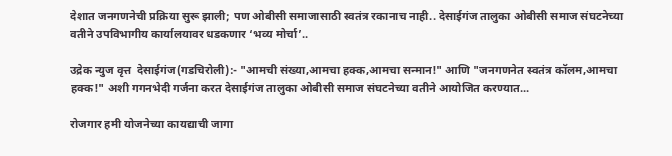देशात जनगणनेची प्रक्रिया सुरू झाली; पण ओबीसी समाजासाठी स्वतंत्र रकानाच नाही.. देसाईगंज तालुका ओबीसी समाज संघटनेच्या वतीने उपविभागीय कार्यालयावर धडकणार ‘भव्य मोर्चा’..

उद्रेक न्युज वृत्त  देसाईगंज(गडचिरोली):- "आमची संख्या,आमचा हक्क,आमचा सन्मान!" आणि "जनगणनेत स्वतंत्र कॉलम,आमचा हक्क!" अशी गगनभेदी गर्जना करत देसाईगंज तालुका ओबीसी समाज संघटनेच्या वतीने आयोजित करण्यात...

रोजगार हमी योजनेच्या कायद्याची जागा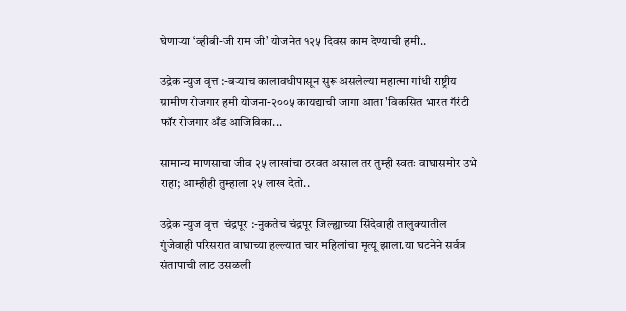घेणाऱ्या ‘व्हीबी-जी राम जी’ योजनेत १२५ दिवस काम देण्याची हमी..

उद्रेक न्युज वृत्त :-बऱ्याच कालावधीपासून सुरू असलेल्या महात्मा गांधी राष्ट्रीय ग्रामीण रोजगार हमी योजना-२००५ कायद्याची जागा आता 'विकसित भारत गॅरंटी फॉर रोजगार अँड आजिविका...

सामान्य माणसाचा जीव २५ लाखांचा ठरवत असाल तर तुम्ही स्वतः वाघासमोर उभे राहा; आम्हीही तुम्हाला २५ लाख देतो..

उद्रेक न्युज वृत्त  चंद्रपूर :-नुकतेच चंद्रपूर जिल्ह्याच्या सिंदेवाही तालुक्यातील गुंजेवाही परिसरात वाघाच्या हल्ल्यात चार महिलांचा मृत्यू झाला.या घटनेने सर्वत्र संतापाची लाट उसळली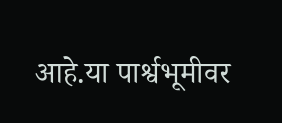आहे.या पार्श्वभूमीवर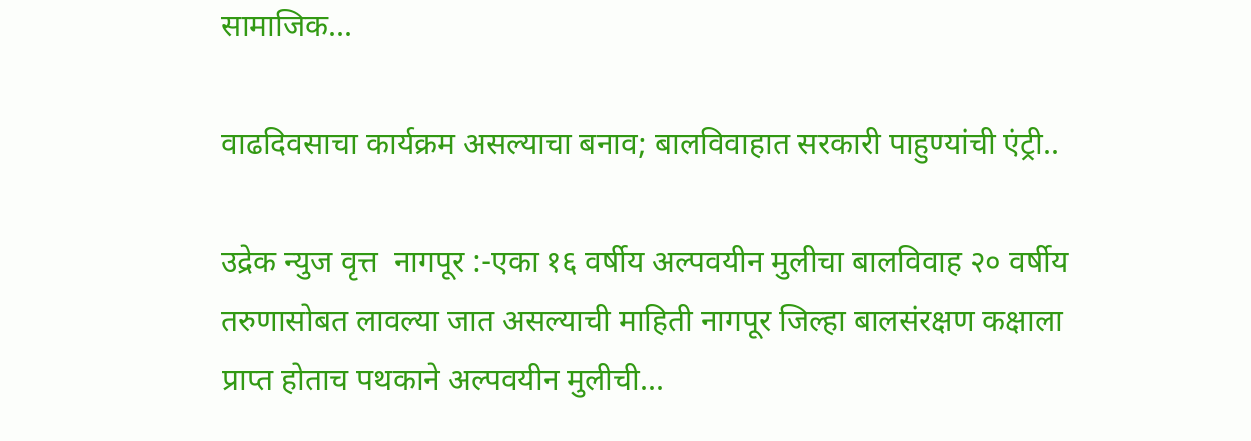सामाजिक...

वाढदिवसाचा कार्यक्रम असल्याचा बनाव; बालविवाहात सरकारी पाहुण्यांची एंट्री..

उद्रेक न्युज वृत्त  नागपूर :-एका १६ वर्षीय अल्पवयीन मुलीचा बालविवाह २० वर्षीय तरुणासोबत लावल्या जात असल्याची माहिती नागपूर जिल्हा बालसंरक्षण कक्षाला प्राप्त होताच पथकाने अल्पवयीन मुलीची...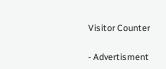Visitor Counter

- Advertisment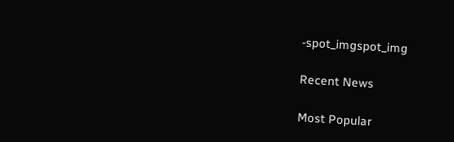-spot_imgspot_img

Recent News

Most Popular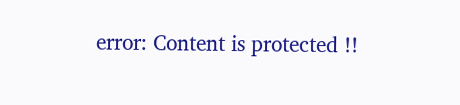error: Content is protected !!